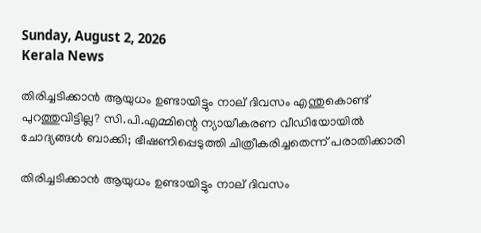Sunday, August 2, 2026
Kerala News

തിരിച്ചടിക്കാന്‍ ആയുധം ഉണ്ടായിട്ടും നാല് ദിവസം എന്തുകൊണ്ട് പുറത്തുവിട്ടില്ല? സി.പി.എമ്മിന്റെ ന്യായീകരണ വീഡിയോയില്‍ ചോദ്യങ്ങള്‍ ബാക്കി; ഭീഷണിപ്പെടുത്തി ചിത്രീകരിച്ചതെന്ന് പരാതിക്കാരി

തിരിച്ചടിക്കാന്‍ ആയുധം ഉണ്ടായിട്ടും നാല് ദിവസം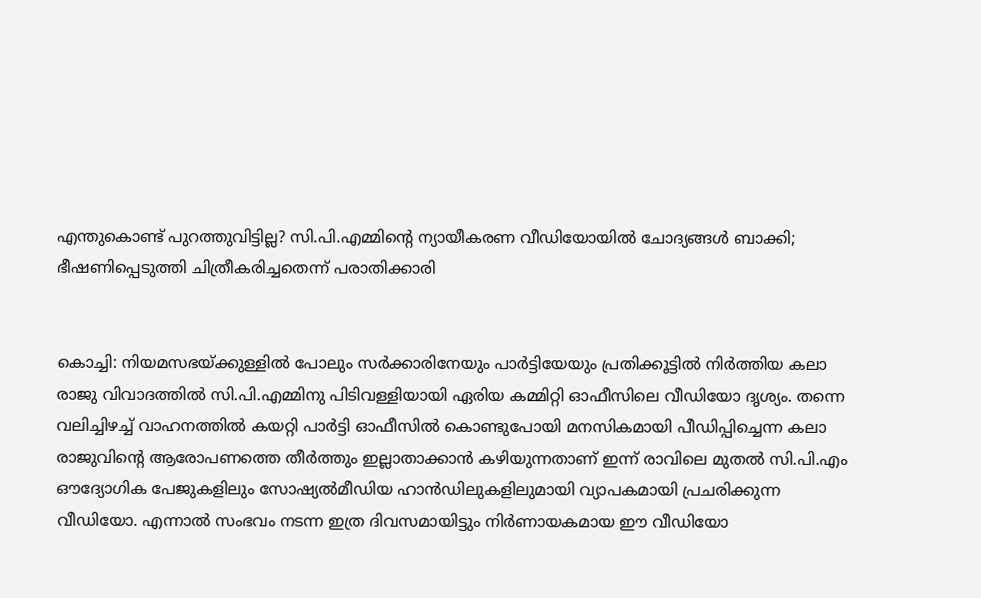എന്തുകൊണ്ട് പുറത്തുവിട്ടില്ല? സി.പി.എമ്മിന്റെ ന്യായീകരണ വീഡിയോയില്‍ ചോദ്യങ്ങള്‍ ബാക്കി; ഭീഷണിപ്പെടുത്തി ചിത്രീകരിച്ചതെന്ന് പരാതിക്കാരി


കൊച്ചി: നിയമസഭയ്ക്കുള്ളില്‍ പോലും സര്‍ക്കാരിനേയും പാര്‍ട്ടിയേയും പ്രതിക്കൂട്ടില്‍ നിര്‍ത്തിയ കലാ രാജു വിവാദത്തില്‍ സി.പി.എമ്മിനു പിടിവള്ളിയായി ഏരിയ കമ്മിറ്റി ഓഫീസിലെ വീഡിയോ ദൃശ്യം. തന്നെ വലിച്ചിഴച്ച് വാഹനത്തില്‍ കയറ്റി പാര്‍ട്ടി ഓഫീസില്‍ കൊണ്ടുപോയി മനസികമായി പീഡിപ്പിച്ചെന്ന കലാ രാജുവിന്റെ ആരോപണത്തെ തീര്‍ത്തും ഇല്ലാതാക്കാന്‍ കഴിയുന്നതാണ് ഇന്ന് രാവിലെ മുതല്‍ സി.പി.എം ഔദ്യോഗിക പേജുകളിലും സോഷ്യല്‍മീഡിയ ഹാന്‍ഡിലുകളിലുമായി വ്യാപകമായി പ്രചരിക്കുന്ന വീഡിയോ. എന്നാല്‍ സംഭവം നടന്ന ഇത്ര ദിവസമായിട്ടും നിര്‍ണായകമായ ഈ വീഡിയോ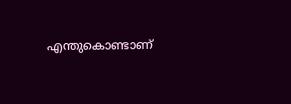എന്തുകൊണ്ടാണ്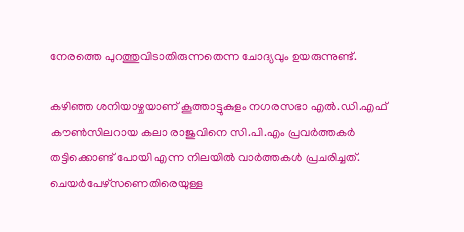നേരത്തെ പുറത്തുവിടാതിരുന്നതെന്ന ചോദ്യവും ഉയരുന്നുണ്ട്.

കഴിഞ്ഞ ശനിയാഴ്ചയാണ് കൂത്താട്ടുകുളം നഗരസഭാ എല്‍.ഡി.എഫ് കൗണ്‍സിലറായ കലാ രാജുവിനെ സി.പി.എം പ്രവര്‍ത്തകര്‍ തട്ടിക്കൊണ്ട് പോയി എന്ന നിലയില്‍ വാര്‍ത്തകള്‍ പ്രചരിച്ചത്. ചെയര്‍പേഴ്‌സണെതിരെയുള്ള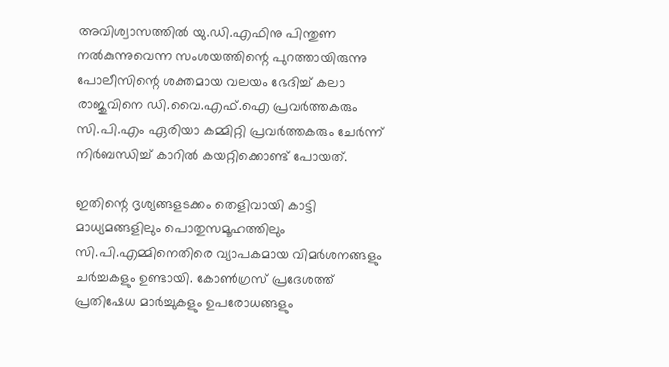അവിശ്വാസത്തില്‍ യു.ഡി.എഫിനു പിന്തുണ നല്‍കുന്നുവെന്ന സംശയത്തിന്റെ പുറത്തായിരുന്നു പോലീസിന്റെ ശക്തമായ വലയം ഭേദിച്ച് കലാ രാജുവിനെ ഡി.വൈ.എഫ്.ഐ പ്രവര്‍ത്തകരും സി.പി.എം ഏരിയാ കമ്മിറ്റി പ്രവര്‍ത്തകരും ചേര്‍ന്ന് നിര്‍ബന്ധിച്ച് കാറില്‍ കയറ്റിക്കൊണ്ട് പോയത്.

ഇതിന്റെ ദൃശ്യങ്ങളടക്കം തെളിവായി കാട്ടി മാധ്യമങ്ങളിലും പൊതുസമൂഹത്തിലും സി.പി.എമ്മിനെതിരെ വ്യാപകമായ വിമര്‍ശനങ്ങളും ചര്‍ച്ചകളും ഉണ്ടായി. കോണ്‍ഗ്രസ് പ്രദേശത്ത് പ്രതിഷേധ മാര്‍ച്ചുകളും ഉപരോധങ്ങളും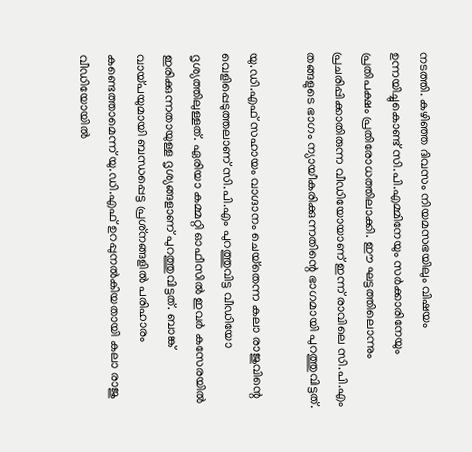നടത്തി. കഴിഞ്ഞ ദിവസം നിയമസഭയിലും വിഷയം ഉന്നയിച്ചുകൊണ്ട് സി.പി.എമ്മിനേയും സര്‍ക്കാരിനേയും പ്രതിപക്ഷം പ്രതിരോധത്തിലാക്കി. ഈ ഘട്ടത്തിലൊന്നും പ്രചരിപ്പിക്കാതിരുന്ന വീഡിയോയാണ് ഇന്ന് രാവിലെ സി.പി.എം തങ്ങളുടെ ഭാഗം ന്യായീകരിക്കുന്നതിന്റെ ഭാഗമായി പുറത്തുവിട്ടത്.

യു.ഡി.എഫ് സഹായം വാഗ്ദാനം ചെയ്‌തെന്ന കലാ രാജുവിന്റെ വെളിപ്പെടുത്തലാണ് സി.പി.എം പുറത്തുവിട്ട വീഡിയോ ദൃശ്യത്തിലുള്ളത്. ഏരിയാ കമ്മറ്റി ഓഫീസില്‍ ഇവര്‍ കസേരയില്‍ ഇരിക്കുന്നതായുള്ള ദൃശ്യങ്ങളാണ് പുറത്തുവിട്ടത്. ബാങ്ക് വായ്പയുമായി ബന്ധപ്പെട്ട പ്രശ്‌നങ്ങളില്‍ പരിഹാരം കണ്ടെത്താമെന്ന് യു.ഡി.എഫ് ഉറപ്പുനല്‍കിയതായി കലാ രാജു വീഡിയോയില്‍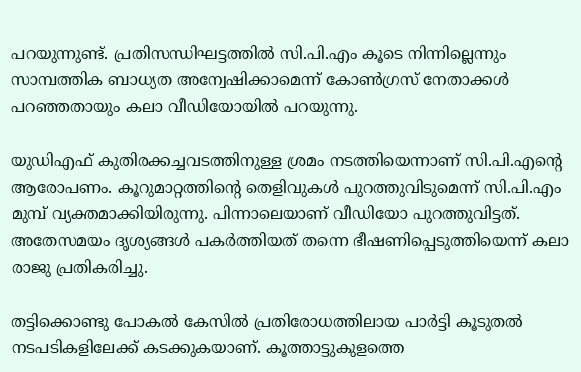പറയുന്നുണ്ട്. പ്രതിസന്ധിഘട്ടത്തില്‍ സി.പി.എം കൂടെ നിന്നില്ലെന്നും സാമ്പത്തിക ബാധ്യത അന്വേഷിക്കാമെന്ന് കോണ്‍ഗ്രസ് നേതാക്കള്‍ പറഞ്ഞതായും കലാ വീഡിയോയില്‍ പറയുന്നു.

യുഡിഎഫ് കുതിരക്കച്ചവടത്തിനുള്ള ശ്രമം നടത്തിയെന്നാണ് സി.പി.എന്റെ ആരോപണം. കൂറുമാറ്റത്തിന്റെ തെളിവുകള്‍ പുറത്തുവിടുമെന്ന് സി.പി.എം മുമ്പ് വ്യക്തമാക്കിയിരുന്നു. പിന്നാലെയാണ് വീഡിയോ പുറത്തുവിട്ടത്. അതേസമയം ദൃശ്യങ്ങള്‍ പകര്‍ത്തിയത് തന്നെ ഭീഷണിപ്പെടുത്തിയെന്ന് കലാ രാജു പ്രതികരിച്ചു.

തട്ടിക്കൊണ്ടു പോകല്‍ കേസില്‍ പ്രതിരോധത്തിലായ പാര്‍ട്ടി കൂടുതല്‍ നടപടികളിലേക്ക് കടക്കുകയാണ്. കൂത്താട്ടുകുളത്തെ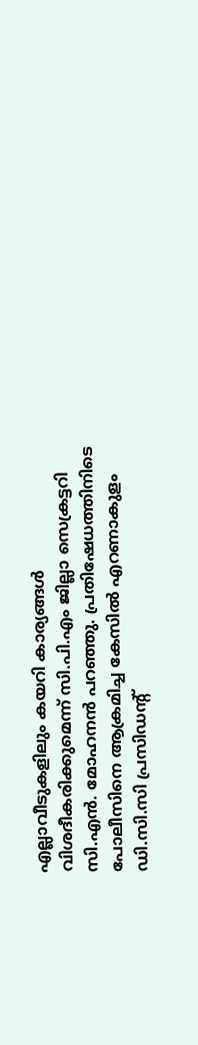എല്ലാവീടുകളിലും കയറി കാര്യങ്ങള്‍ വിശദീകരിക്കുമെന്ന് സി.പി.എം ജില്ലാ സെക്രട്ടറി സി.എന്‍. മോഹനന്‍ പറഞ്ഞു. പ്രതിഷേധത്തിനിടെ പോലീസിനെ ആക്രമിച്ച കേസില്‍ എറണാകുളം ഡി.സി.സി പ്രസിഡന്റ്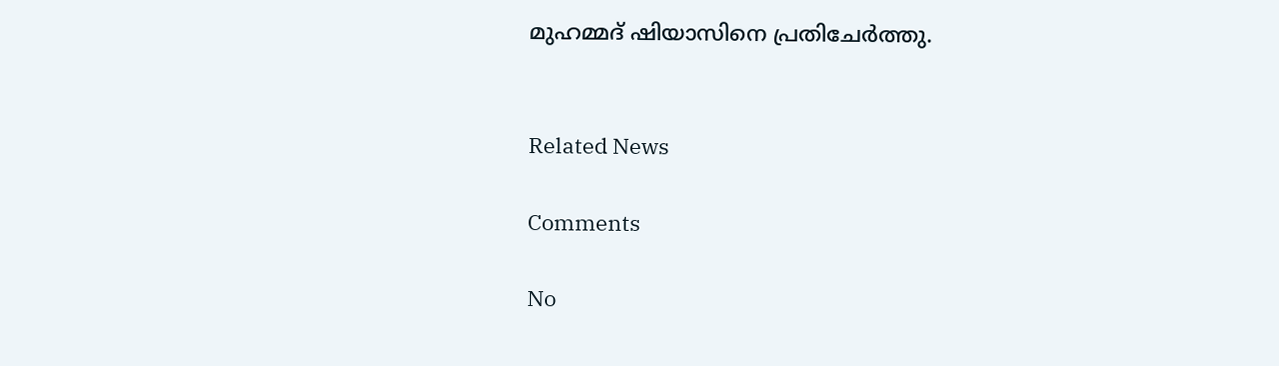മുഹമ്മദ് ഷിയാസിനെ പ്രതിചേര്‍ത്തു.


Related News

Comments

No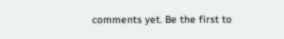comments yet. Be the first to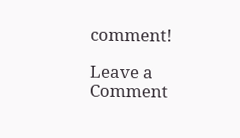comment!

Leave a Comment